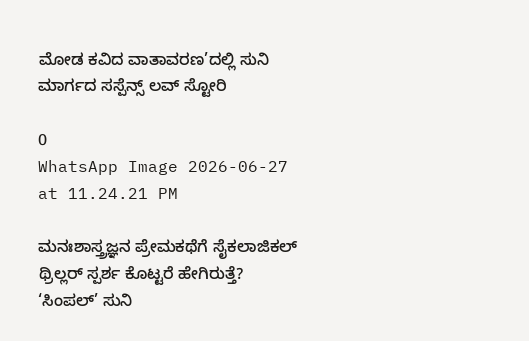ಮೋಡ ಕವಿದ ವಾತಾವರಣ’ದಲ್ಲಿ ಸುನಿ ಮಾರ್ಗದ ಸಸ್ಪೆನ್ಸ್ ಲವ್ ಸ್ಟೋರಿ

0
WhatsApp Image 2026-06-27 at 11.24.21 PM

ಮನಃಶಾಸ್ತ್ರಜ್ಞನ ಪ್ರೇಮಕಥೆಗೆ ಸೈಕಲಾಜಿಕಲ್ ಥ್ರಿಲ್ಲರ್ ಸ್ಪರ್ಶ ಕೊಟ್ಟರೆ ಹೇಗಿರುತ್ತೆ? ‘ಸಿಂಪಲ್’ ಸುನಿ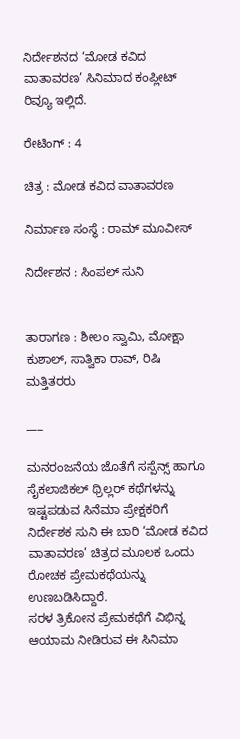ನಿರ್ದೇಶನದ ‘ಮೋಡ ಕವಿದ ವಾತಾವರಣ’ ಸಿನಿಮಾದ ಕಂಪ್ಲೀಟ್ ರಿವ್ಯೂ ಇಲ್ಲಿದೆ.

ರೇಟಿಂಗ್ : 4

ಚಿತ್ರ : ಮೋಡ ಕವಿದ ವಾತಾವರಣ

ನಿರ್ಮಾಣ ಸಂಸ್ಥೆ : ರಾಮ್ ಮೂವೀಸ್

ನಿರ್ದೇಶನ : ಸಿಂಪಲ್ ಸುನಿ


ತಾರಾಗಣ : ಶೀಲಂ ಸ್ವಾಮಿ, ಮೋಕ್ಷಾ ಕುಶಾಲ್, ಸಾತ್ವಿಕಾ ರಾವ್, ರಿಷಿ ಮತ್ತಿತರರು

___

ಮನರಂಜನೆಯ ಜೊತೆಗೆ ಸಸ್ಪೆನ್ಸ್ ಹಾಗೂ ಸೈಕಲಾಜಿಕಲ್ ಥ್ರಿಲ್ಲರ್ ಕಥೆಗಳನ್ನು ಇಷ್ಟಪಡುವ ಸಿನೆಮಾ ಪ್ರೇಕ್ಷಕರಿಗೆ ನಿರ್ದೇಶಕ ಸುನಿ ಈ ಬಾರಿ ‘ಮೋಡ ಕವಿದ ವಾತಾವರಣ’ ಚಿತ್ರದ ಮೂಲಕ ಒಂದು ರೋಚಕ ಪ್ರೇಮಕಥೆಯನ್ನು ಉಣಬಡಿಸಿದ್ದಾರೆ.
ಸರಳ ತ್ರಿಕೋನ ಪ್ರೇಮಕಥೆಗೆ ವಿಭಿನ್ನ ಆಯಾಮ ನೀಡಿರುವ ಈ ಸಿನಿಮಾ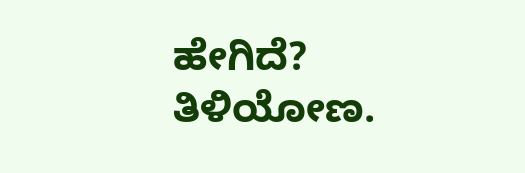ಹೇಗಿದೆ? ತಿಳಿಯೋಣ.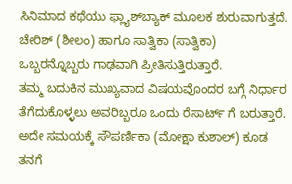ಸಿನಿಮಾದ ಕಥೆಯು ಫ್ಲ್ಯಾಶ್‌ಬ್ಯಾಕ್ ಮೂಲಕ ಶುರುವಾಗುತ್ತದೆ. ಚೇರಿಶ್ (ಶೀಲಂ) ಹಾಗೂ ಸಾತ್ವಿಕಾ (ಸಾತ್ವಿಕಾ) ಒಬ್ಬರನ್ನೊಬ್ಬರು ಗಾಢವಾಗಿ ಪ್ರೀತಿಸುತ್ತಿರುತ್ತಾರೆ.
ತಮ್ಮ ಬದುಕಿನ ಮುಖ್ಯವಾದ ವಿಷಯವೊಂದರ ಬಗ್ಗೆ ನಿರ್ಧಾರ ತೆಗೆದುಕೊಳ್ಳಲು ಅವರಿಬ್ಬರೂ ಒಂದು ರೆಸಾರ್ಟ್ ಗೆ ಬರುತ್ತಾರೆ. ಅದೇ ಸಮಯಕ್ಕೆ ಸೌಪರ್ಣಿಕಾ (ಮೋಕ್ಷಾ ಕುಶಾಲ್) ಕೂಡ ತನಗೆ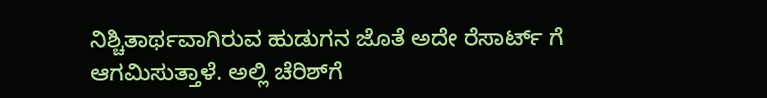ನಿಶ್ಚಿತಾರ್ಥವಾಗಿರುವ ಹುಡುಗನ ಜೊತೆ ಅದೇ ರೆಸಾರ್ಟ್ ಗೆ ಆಗಮಿಸುತ್ತಾಳೆ. ಅಲ್ಲಿ ಚೆರಿಶ್‌ಗೆ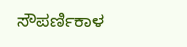ಸೌಪರ್ಣಿಕಾಳ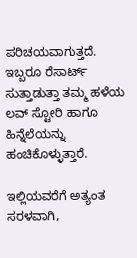ಪರಿಚಯವಾಗುತ್ತದೆ.
ಇಬ್ಬರೂ ರೆಸಾರ್ಟ್ ಸುತ್ತಾಡುತ್ತಾ ತಮ್ಮ ಹಳೆಯ ಲವ್ ಸ್ಟೋರಿ ಹಾಗೂ ಹಿನ್ನೆಲೆಯನ್ನು ಹಂಚಿಕೊಳ್ಳುತ್ತಾರೆ.

ಇಲ್ಲಿಯವರೆಗೆ ಅತ್ಯಂತ ಸರಳವಾಗಿ,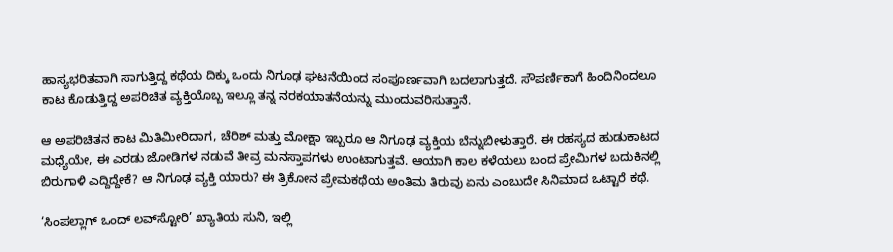ಹಾಸ್ಯಭರಿತವಾಗಿ ಸಾಗುತ್ತಿದ್ದ ಕಥೆಯ ದಿಕ್ಕು ಒಂದು ನಿಗೂಢ ಘಟನೆಯಿಂದ ಸಂಪೂರ್ಣವಾಗಿ ಬದಲಾಗುತ್ತದೆ. ಸೌಪರ್ಣಿಕಾಗೆ ಹಿಂದಿನಿಂದಲೂ ಕಾಟ ಕೊಡುತ್ತಿದ್ದ ಅಪರಿಚಿತ ವ್ಯಕ್ತಿಯೊಬ್ಬ ಇಲ್ಲೂ ತನ್ನ ನರಕಯಾತನೆಯನ್ನು ಮುಂದುವರಿಸುತ್ತಾನೆ.

ಆ ಅಪರಿಚಿತನ ಕಾಟ ಮಿತಿಮೀರಿದಾಗ, ಚೆರಿಶ್ ಮತ್ತು ಮೋಕ್ಷಾ ಇಬ್ಬರೂ ಆ ನಿಗೂಢ ವ್ಯಕ್ತಿಯ ಬೆನ್ನುಬೀಳುತ್ತಾರೆ. ಈ ರಹಸ್ಯದ ಹುಡುಕಾಟದ ಮಧ್ಯೆಯೇ, ಈ ಎರಡು ಜೋಡಿಗಳ ನಡುವೆ ತೀವ್ರ ಮನಸ್ತಾಪಗಳು ಉಂಟಾಗುತ್ತವೆ. ಆಯಾಗಿ ಕಾಲ ಕಳೆಯಲು ಬಂದ ಪ್ರೇಮಿಗಳ ಬದುಕಿನಲ್ಲಿ ಬಿರುಗಾಳಿ ಎದ್ದಿದ್ದೇಕೆ? ಆ ನಿಗೂಢ ವ್ಯಕ್ತಿ ಯಾರು? ಈ ತ್ರಿಕೋನ ಪ್ರೇಮಕಥೆಯ ಅಂತಿಮ ತಿರುವು ಏನು ಎಂಬುದೇ ಸಿನಿಮಾದ ಒಟ್ಟಾರೆ ಕಥೆ.

‘ಸಿಂಪಲ್ಲಾಗ್ ಒಂದ್ ಲವ್‌ಸ್ಟೋರಿ’ ಖ್ಯಾತಿಯ ಸುನಿ, ಇಲ್ಲಿ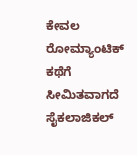ಕೇವಲ ರೋಮ್ಯಾಂಟಿಕ್ ಕಥೆಗೆ ಸೀಮಿತವಾಗದೆ ಸೈಕಲಾಜಿಕಲ್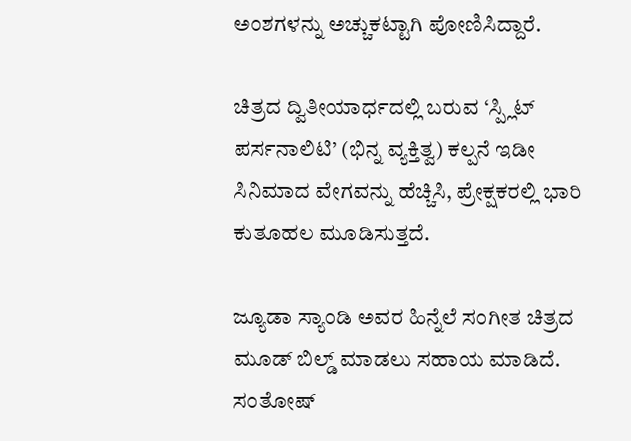ಅಂಶಗಳನ್ನು ಅಚ್ಚುಕಟ್ಟಾಗಿ ಪೋಣಿಸಿದ್ದಾರೆ.

ಚಿತ್ರದ ದ್ವಿತೀಯಾರ್ಧದಲ್ಲಿ ಬರುವ ‘ಸ್ಪ್ಲಿಟ್ ಪರ್ಸನಾಲಿಟಿ’ (ಭಿನ್ನ ವ್ಯಕ್ತಿತ್ವ) ಕಲ್ಪನೆ ಇಡೀ ಸಿನಿಮಾದ ವೇಗವನ್ನು ಹೆಚ್ಚಿಸಿ, ಪ್ರೇಕ್ಷಕರಲ್ಲಿ ಭಾರಿ ಕುತೂಹಲ ಮೂಡಿಸುತ್ತದೆ.

ಜ್ಯೂಡಾ ಸ್ಯಾಂಡಿ ಅವರ ಹಿನ್ನೆಲೆ ಸಂಗೀತ ಚಿತ್ರದ ಮೂಡ್ ಬಿಲ್ಡ್ ಮಾಡಲು ಸಹಾಯ ಮಾಡಿದೆ. ಸಂತೋಷ್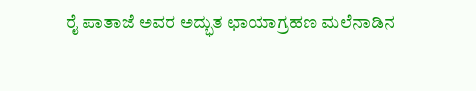ರೈ ಪಾತಾಜೆ ಅವರ ಅದ್ಭುತ ಛಾಯಾಗ್ರಹಣ ಮಲೆನಾಡಿನ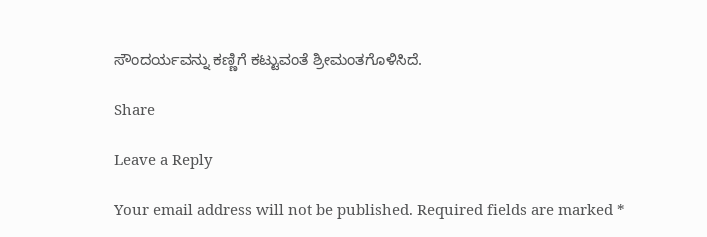ಸೌಂದರ್ಯವನ್ನು ಕಣ್ಣಿಗೆ ಕಟ್ಟುವಂತೆ ಶ್ರೀಮಂತಗೊಳಿಸಿದೆ.

Share

Leave a Reply

Your email address will not be published. Required fields are marked *